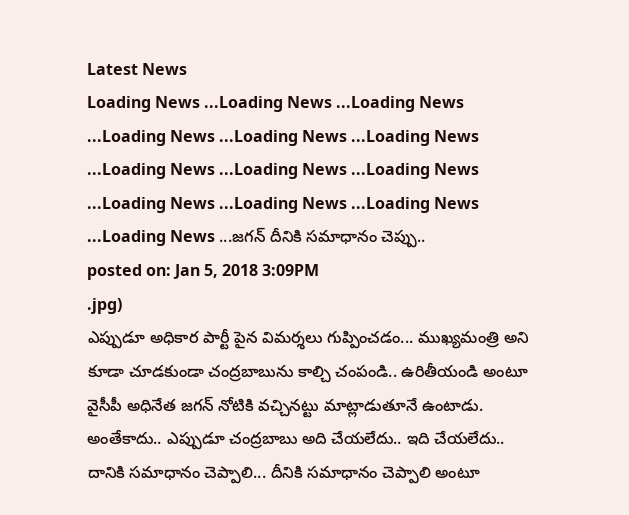Latest News
Loading News ...Loading News ...Loading News ...Loading News ...Loading News ...Loading News ...Loading News ...Loading News ...Loading News ...Loading News ...Loading News ...Loading News ...Loading News ...జగన్ దీనికి సమాధానం చెప్పు..
posted on: Jan 5, 2018 3:09PM
.jpg)
ఎప్పుడూ అధికార పార్టీ పైన విమర్శలు గుప్పించడం... ముఖ్యమంత్రి అని కూడా చూడకుండా చంద్రబాబును కాల్చి చంపండి.. ఉరితీయండి అంటూ వైసీపీ అధినేత జగన్ నోటికి వచ్చినట్టు మాట్లాడుతూనే ఉంటాడు. అంతేకాదు.. ఎప్పుడూ చంద్రబాబు అది చేయలేదు.. ఇది చేయలేదు.. దానికి సమాధానం చెప్పాలి... దీనికి సమాధానం చెప్పాలి అంటూ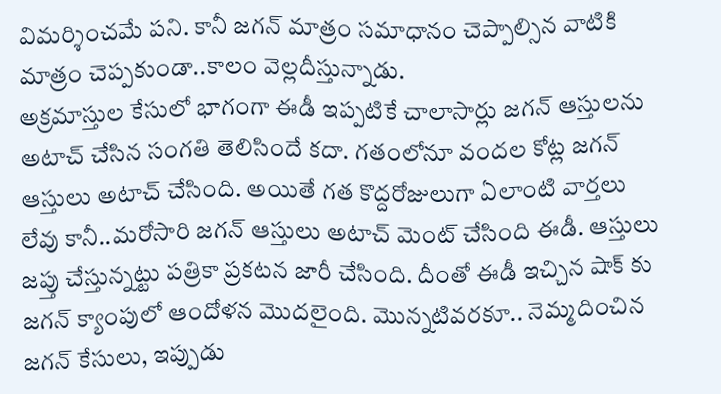విమర్శించమే పని. కానీ జగన్ మాత్రం సమాధానం చెప్పాల్సిన వాటికి మాత్రం చెప్పకుండా..కాలం వెల్లదీస్తున్నాడు.
అక్రమాస్తుల కేసులో భాగంగా ఈడీ ఇప్పటికే చాలాసార్లు జగన్ ఆస్తులను అటాచ్ చేసిన సంగతి తెలిసిందే కదా. గతంలోనూ వందల కోట్ల జగన్ ఆస్తులు అటాచ్ చేసింది. అయితే గత కొద్దరోజులుగా ఏలాంటి వార్తలు లేవు కానీ..మరోసారి జగన్ ఆస్తులు అటాచ్ మెంట్ చేసింది ఈడీ. ఆస్తులు జప్తు చేస్తున్నట్టు పత్రికా ప్రకటన జారీ చేసింది. దీంతో ఈడీ ఇచ్చిన షాక్ కు జగన్ క్యాంపులో ఆందోళన మొదలైంది. మొన్నటివరకూ.. నెమ్మదించిన జగన్ కేసులు, ఇప్పుడు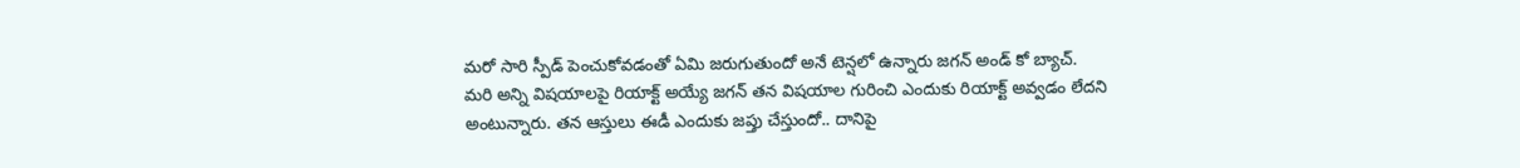మరో సారి స్పీడ్ పెంచుకోవడంతో ఏమి జరుగుతుందో అనే టెన్షలో ఉన్నారు జగన్ అండ్ కో బ్యాచ్.
మరి అన్ని విషయాలపై రియాక్ట్ అయ్యే జగన్ తన విషయాల గురించి ఎందుకు రియాక్ట్ అవ్వడం లేదని అంటున్నారు. తన ఆస్తులు ఈడీ ఎందుకు జప్తు చేస్తుందో.. దానిపై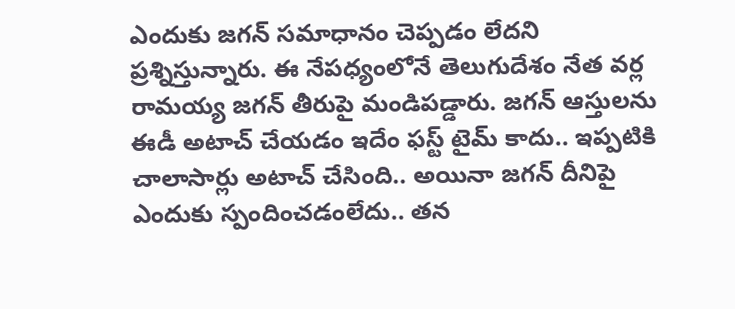ఎందుకు జగన్ సమాధానం చెప్పడం లేదని ప్రశ్నిస్తున్నారు. ఈ నేపధ్యంలోనే తెలుగుదేశం నేత వర్ల రామయ్య జగన్ తీరుపై మండిపడ్డారు. జగన్ ఆస్తులను ఈడీ అటాచ్ చేయడం ఇదేం ఫస్ట్ టైమ్ కాదు.. ఇప్పటికి చాలాసార్లు అటాచ్ చేసింది.. అయినా జగన్ దీనిపై ఎందుకు స్పందించడంలేదు.. తన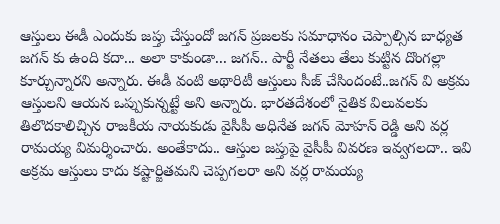ఆస్తులు ఈడీ ఎందుకు జప్తు చేస్తుందో జగన్ ప్రజలకు సమాధానం చెప్పాల్సిన బాధ్యత జగన్ కు ఉంది కదా... అలా కాకుండా... జగన్.. పార్టీ నేతలు తేలు కుట్టిన దొంగల్లా కూర్చున్నారని అన్నారు. ఈడీ వంటి అథారిటీ ఆస్తులు సీజ్ చేసిందంటే..జగన్ వి అక్రమ ఆస్తులని ఆయన ఒప్పుకున్నట్టే అని అన్నారు. భారతదేశంలో నైతిక విలువలకు తిలొదకాలిచ్చిన రాజకీయ నాయకుడు వైసీపీ అధినేత జగన్ మోహన్ రెడ్డి అని వర్ల రామయ్య విమర్శించారు. అంతేకాదు.. ఆస్తుల జప్తుపై వైసీపీ వివరణ ఇవ్వగలదా.. ఇవి అక్రమ ఆస్తులు కాదు కష్టార్జితమని చెప్పగలరా అని వర్ల రామయ్య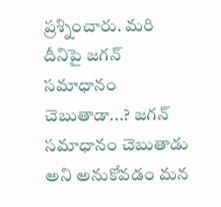ప్రశ్నించారు. మరి దీనిపై జగన్ సమాధానం చెబుతాడా...? జగన్ సమాధానం చెబుతాడు అని అనుకోవడం మన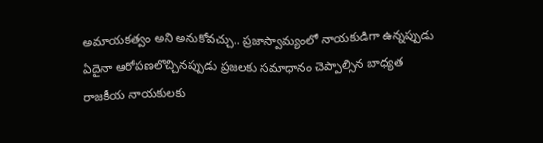అమాయకత్వం అని అనుకోవచ్చు.. ప్రజాస్వామ్యంలో నాయకుడిగా ఉన్నప్పుడు ఏదైనా ఆరోపణలొచ్చినప్పుడు ప్రజలకు సమాధానం చెప్పాల్సిన బాధ్యత రాజకీయ నాయకులకు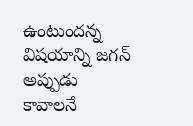ఉంటుందన్న విషయాన్ని జగన్ అప్పుడు కావాలనే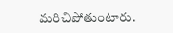మరిచిపోతుంటారు.